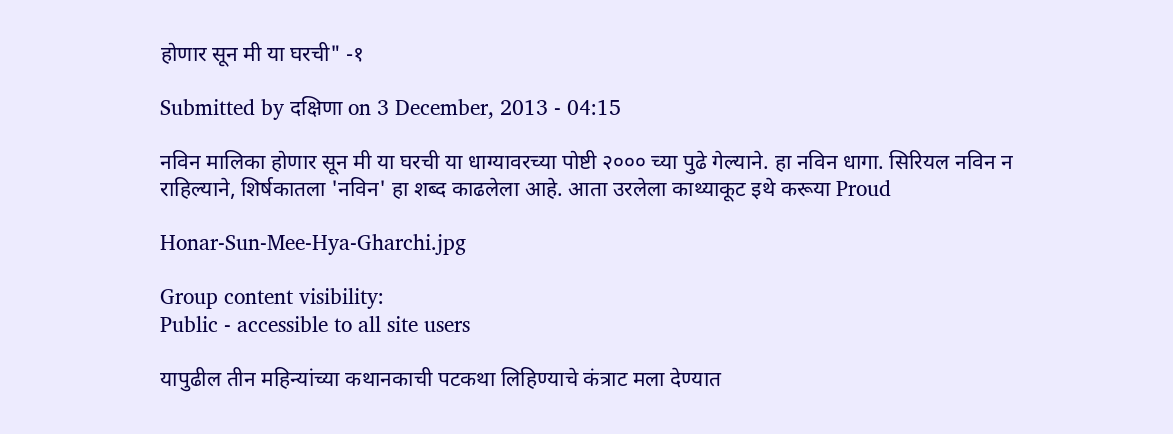होणार सून मी या घरची" -१

Submitted by दक्षिणा on 3 December, 2013 - 04:15

नविन मालिका होणार सून मी या घरची या धाग्यावरच्या पोष्टी २००० च्या पुढे गेल्याने. हा नविन धागा. सिरियल नविन न राहिल्याने, शिर्षकातला 'नविन' हा शब्द काढलेला आहे. आता उरलेला काथ्याकूट इथे करूया Proud

Honar-Sun-Mee-Hya-Gharchi.jpg

Group content visibility:
Public - accessible to all site users

यापुढील तीन महिन्यांच्या कथानकाची पटकथा लिहिण्याचे कंत्राट मला देण्यात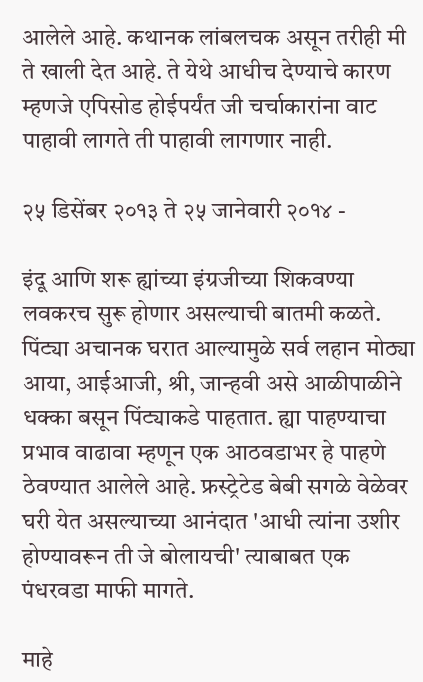आलेले आहे. कथानक लांबलचक असून तरीही मी ते खाली देत आहे. ते येथे आधीच देण्याचे कारण म्हणजे एपिसोड होईपर्यंत जी चर्चाकारांना वाट पाहावी लागते ती पाहावी लागणार नाही.

२५ डिसेंबर २०१३ ते २५ जानेवारी २०१४ -

इंदू आणि शरू ह्यांच्या इंग्रजीच्या शिकवण्या लवकरच सुरू होणार असल्याची बातमी कळते. पिंट्या अचानक घरात आल्यामुळे सर्व लहान मोठ्या आया, आईआजी, श्री, जान्हवी असे आळीपाळीने धक्का बसून पिंट्याकडे पाहतात. ह्या पाहण्याचा प्रभाव वाढावा म्हणून एक आठवडाभर हे पाहणे ठेवण्यात आलेले आहे. फ्रस्ट्रेटेड बेबी सगळे वेळेवर घरी येत असल्याच्या आनंदात 'आधी त्यांना उशीर होण्यावरून ती जे बोलायची' त्याबाबत एक पंधरवडा माफी मागते.

माहे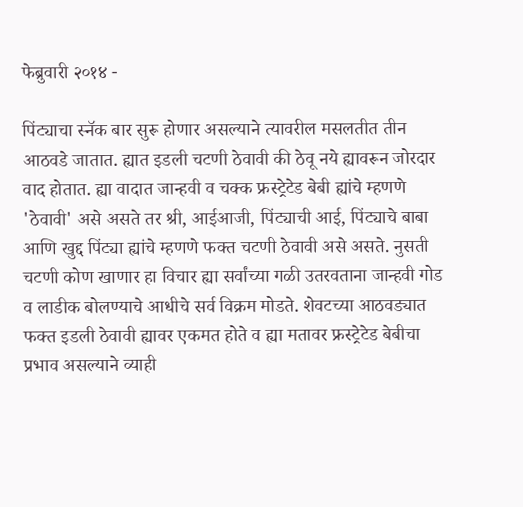फेब्रुवारी २०१४ -

पिंट्याचा स्नॅक बार सुरू होणार असल्याने त्यावरील मसलतीत तीन आठवडे जातात. ह्यात इडली चटणी ठेवावी की ठेवू नये ह्यावरून जोरदार वाद होतात. ह्या वादात जान्हवी व चक्क फ्रस्ट्रेटेड बेबी ह्यांचे म्हणणे 'ठेवावी' असे असते तर श्री, आईआजी, पिंट्याची आई, पिंट्याचे बाबा आणि खुद्द पिंट्या ह्यांचे म्हणणे फक्त चटणी ठेवावी असे असते. नुसती चटणी कोण खाणार हा विचार ह्या सर्वांच्या गळी उतरवताना जान्हवी गोड व लाडीक बोलण्याचे आधीचे सर्व विक्रम मोडते. शेवटच्या आठवड्यात फक्त इडली ठेवावी ह्यावर एकमत होते व ह्या मतावर फ्रस्ट्रेटेड बेबीचा प्रभाव असल्याने व्याही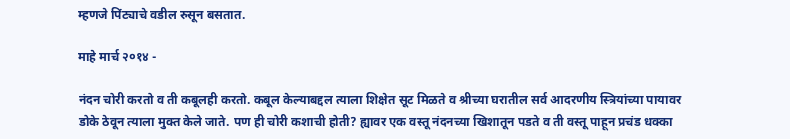म्हणजे पिंट्याचे वडील रुसून बसतात.

माहे मार्च २०१४ -

नंदन चोरी करतो व ती कबूलही करतो. कबूल केल्याबद्दल त्याला शिक्षेत सूट मिळते व श्रीच्या घरातील सर्व आदरणीय स्त्रियांच्या पायावर डोके ठेवून त्याला मुक्त केले जाते. पण ही चोरी कशाची होती? ह्यावर एक वस्तू नंदनच्या खिशातून पडते व ती वस्तू पाहून प्रचंड धक्का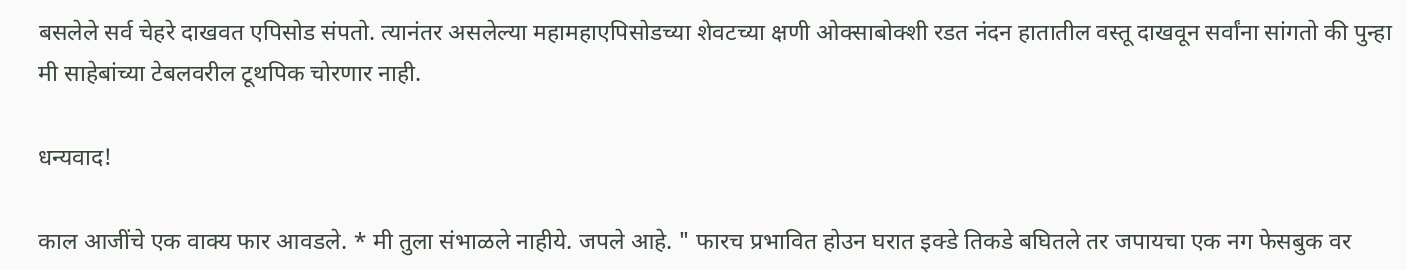बसलेले सर्व चेहरे दाखवत एपिसोड संपतो. त्यानंतर असलेल्या महामहाएपिसोडच्या शेवटच्या क्षणी ओक्साबोक्शी रडत नंदन हातातील वस्तू दाखवून सर्वांना सांगतो की पुन्हा मी साहेबांच्या टेबलवरील टूथपिक चोरणार नाही.

धन्यवाद!

काल आजींचे एक वाक्य फार आवडले. * मी तुला संभाळले नाहीये. जपले आहे. " फारच प्रभावित होउन घरात इक्डे तिकडे बघितले तर जपायचा एक नग फेसबुक वर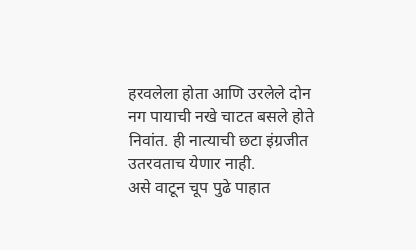हरवलेला होता आणि उरलेले दोन नग पायाची नखे चाटत बसले होते निवांत. ही नात्याची छटा इंग्रजीत उतरवताच येणार नाही.
असे वाटून चूप पुढे पाहात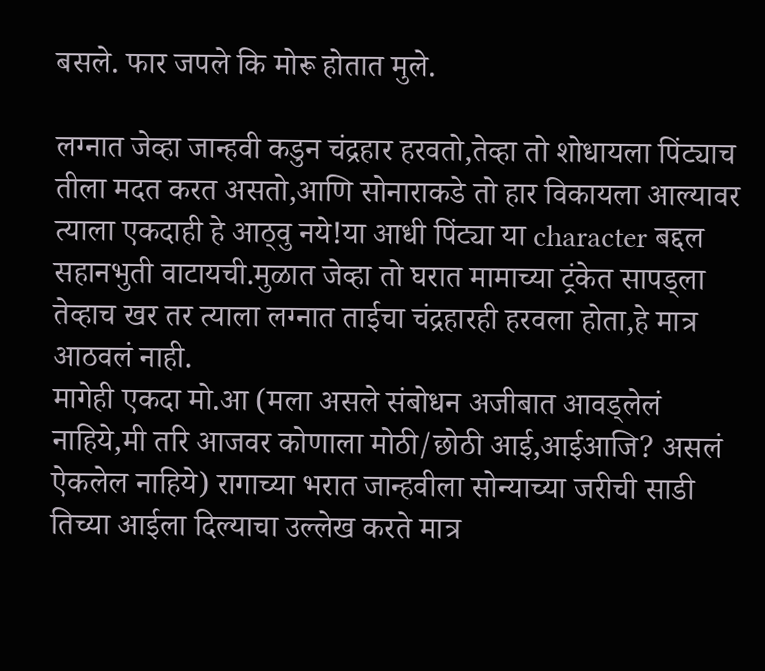बसले. फार जपले कि मोरू होतात मुले.

लग्नात जेव्हा जान्हवी कडुन चंद्रहार हरवतो,तेव्हा तो शोधायला पिंट्याच तीला मदत करत असतो,आणि सोनाराकडे तो हार विकायला आल्यावर त्याला एकदाही हे आठ्वु नये!या आधी पिंट्या या character बद्दल सहानभुती वाटायची.मुळात जेव्हा तो घरात मामाच्या ट्रंकेत सापड्ला तेव्हाच खर तर त्याला लग्नात ताईचा चंद्रहारही हरवला होता,हे मात्र आठवलं नाही.
मागेही एकदा मो.आ (मला असले संबोधन अजीबात आवड्लेलं नाहिये,मी तरि आजवर कोणाला मोठी/छोठी आई,आईआजि? असलं ऐकलेल नाहिये) रागाच्या भरात जान्हवीला सोन्याच्या जरीची साडी तिच्या आईला दिल्याचा उल्लेख करते मात्र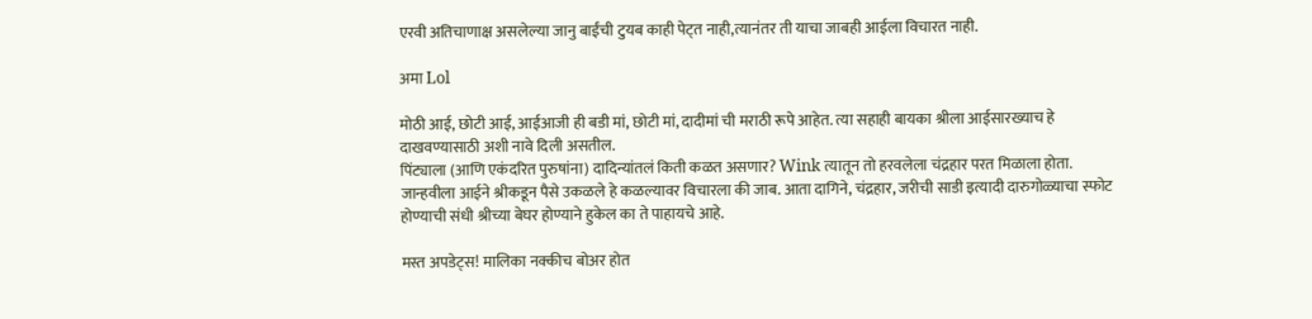एरवी अतिचाणाक्ष असलेल्या जानु बाईंची टुयब काही पेट्त नाही,त्यानंतर ती याचा जाबही आईला विचारत नाही.

अमा Lol

मोठी आई, छोटी आई, आईआजी ही बडी मां, छोटी मां, दादीमां ची मराठी रूपे आहेत. त्या सहाही बायका श्रीला आईसारख्याच हे दाखवण्यासाठी अशी नावे दिली असतील.
पिंट्याला (आणि एकंदरित पुरुषांना) दादिन्यांतलं किती कळत असणार? Wink त्यातून तो हरवलेला चंद्रहार परत मिळाला होता.
जान्हवीला आईने श्रीकडून पैसे उकळले हे कळल्यावर विचारला की जाब. आता दागिने, चंद्रहार, जरीची साडी इत्यादी दारुगोळ्याचा स्फोट होण्याची संधी श्रीच्या बेघर होण्याने हुकेल का ते पाहायचे आहे.

मस्त अपडेट्स! मालिका नक्कीच बोअर होत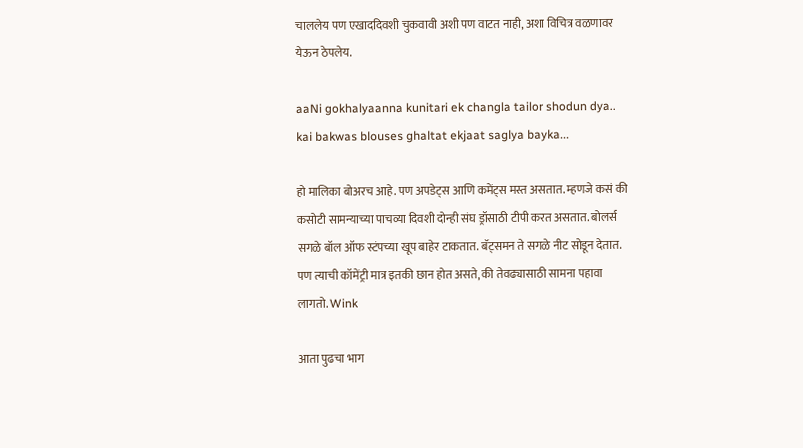चाललेय पण एखाददिवशी चुकवावी अशी पण वाटत नाही, अशा विचित्र वळणावर येऊन ठेपलेय.

aaNi gokhalyaanna kunitari ek changla tailor shodun dya.. kai bakwas blouses ghaltat ekjaat saglya bayka...

हो मालिका बोअरच आहे. पण अपडेट्स आणि कमेंट्स मस्त असतात. म्हणजे कसं की कसोटी सामन्याच्या पाचव्या दिवशी दोन्ही संघ ड्रॉसाठी टीपी करत असतात. बोलर्स सगळे बॉल ऑफ स्टंपच्या खूप बाहेर टाकतात. बॅट्समन ते सगळे नीट सोडून देतात. पण त्याची कॉमेंट्री मात्र इतकी छान होत असते, की तेवढ्यासाठी सामना पहावा लागतो. Wink

आता पुढचा भाग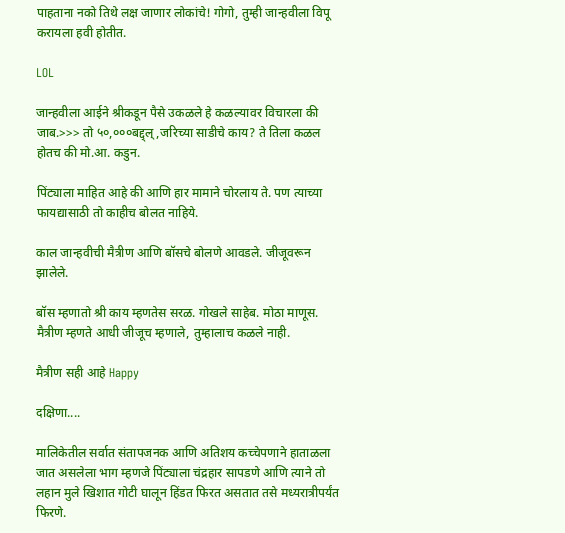पाहताना नको तिथे लक्ष जाणार लोकांचे! गोगो, तुम्ही जान्हवीला विपू करायला हवी होतीत.

LOL

जान्हवीला आईने श्रीकडून पैसे उकळले हे कळल्यावर विचारला की जाब.>>> तो ५०,०००बद्द्ल्,जरिच्या साडीचे काय? ते तिला कळल होतच की मो.आ. कडुन.

पिंट्याला माहित आहे की आणि हार मामाने चोरलाय ते. पण त्याच्या फायद्यासाठी तो काहीच बोलत नाहिये.

काल जान्हवीची मैत्रीण आणि बॉसचे बोलणे आवडले. जीजूवरून झालेले.

बॉस म्हणातो श्री काय म्हणतेस सरळ. गोखले साहेब. मोठा माणूस. मैत्रीण म्हणते आधी जीजूच म्हणाले, तुम्हालाच कळले नाही.

मैत्रीण सही आहे Happy

दक्षिणा....

मालिकेतील सर्वात संतापजनक आणि अतिशय कच्चेपणाने हाताळला जात असलेला भाग म्हणजे पिंट्याला चंद्रहार सापडणे आणि त्याने तो लहान मुले खिशात गोटी घालून हिंडत फिरत असतात तसे मध्यरात्रीपर्यंत फिरणे.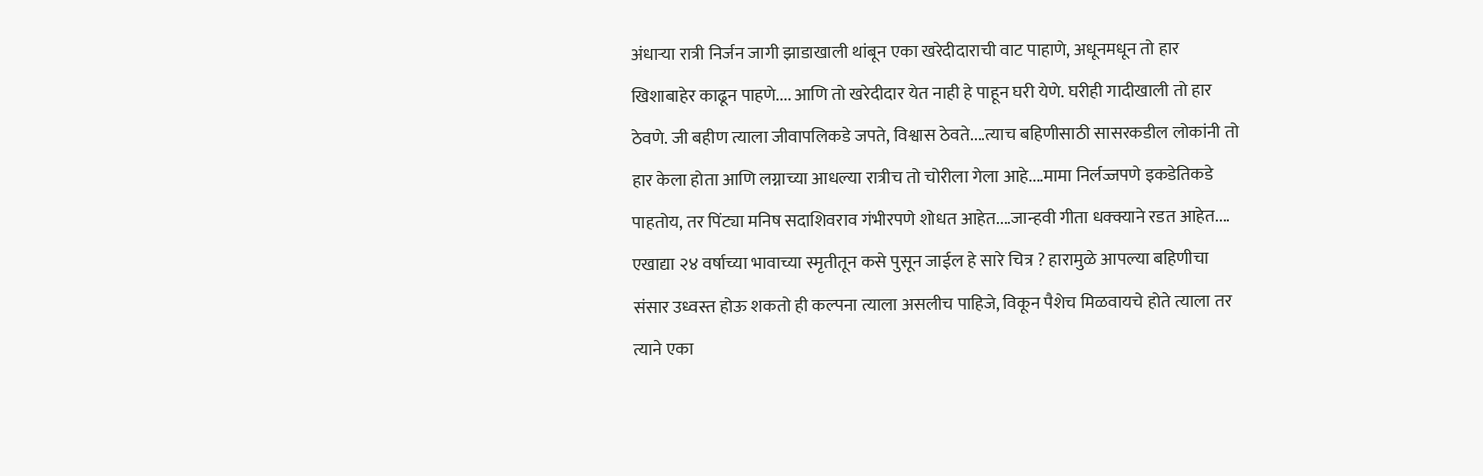अंधार्‍या रात्री निर्जन जागी झाडाखाली थांबून एका खरेदीदाराची वाट पाहाणे, अधूनमधून तो हार खिशाबाहेर काढून पाहणे.... आणि तो खरेदीदार येत नाही हे पाहून घरी येणे. घरीही गादीखाली तो हार ठेवणे. जी बहीण त्याला जीवापलिकडे जपते, विश्वास ठेवते....त्याच बहिणीसाठी सासरकडील लोकांनी तो हार केला होता आणि लग्नाच्या आधल्या रात्रीच तो चोरीला गेला आहे....मामा निर्लज्जपणे इकडेतिकडे पाहतोय, तर पिंट्या मनिष सदाशिवराव गंभीरपणे शोधत आहेत....जान्हवी गीता धक्क्याने रडत आहेत.... एखाद्या २४ वर्षाच्या भावाच्या स्मृतीतून कसे पुसून जाईल हे सारे चित्र ? हारामुळे आपल्या बहिणीचा संसार उध्वस्त होऊ शकतो ही कल्पना त्याला असलीच पाहिजे, विकून पैशेच मिळवायचे होते त्याला तर त्याने एका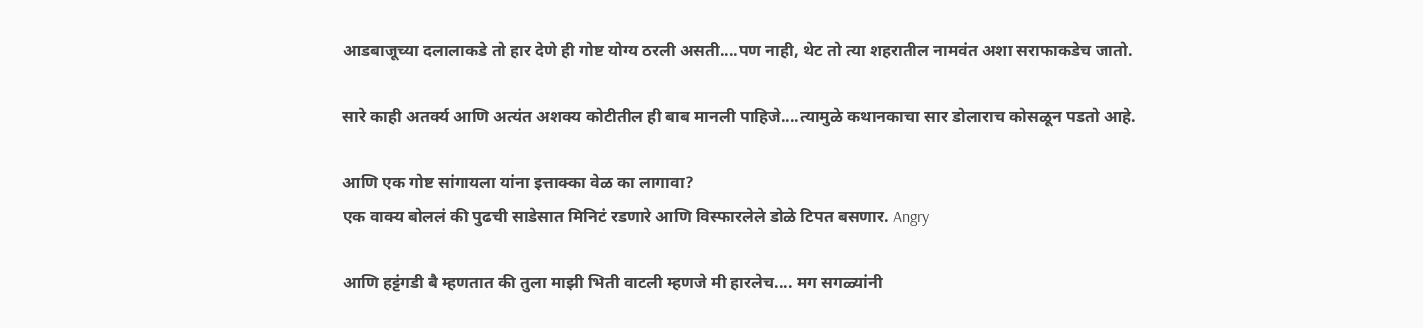आडबाजूच्या दलालाकडे तो हार देणे ही गोष्ट योग्य ठरली असती....पण नाही, थेट तो त्या शहरातील नामवंत अशा सराफाकडेच जातो.

सारे काही अतर्क्य आणि अत्यंत अशक्य कोटीतील ही बाब मानली पाहिजे....त्यामुळे कथानकाचा सार डोलाराच कोसळून पडतो आहे.

आणि एक गोष्ट सांगायला यांना इत्ताक्का वेळ का लागावा?
एक वाक्य बोललं की पुढची साडेसात मिनिटं रडणारे आणि विस्फारलेले डोळे टिपत बसणार. Angry

आणि हट्टंगडी बै म्हणतात की तुला माझी भिती वाटली म्हणजे मी हारलेच.... मग सगळ्यांनी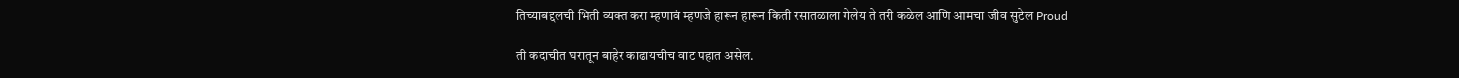तिच्याबद्दलची भिती व्यक्त करा म्हणावं म्हणजे हारून हारून किती रसातळाला गेलेय ते तरी कळेल आणि आमचा जीव सुटेल Proud

ती कदाचीत घरातून बाहेर काढायचीच वाट पहात असेल.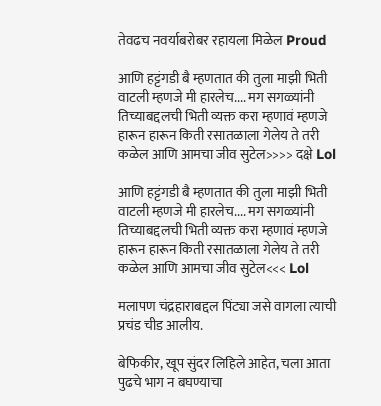तेवढच नवर्याबरोबर रहायला मिळेल Proud

आणि हट्टंगडी बै म्हणतात की तुला माझी भिती वाटली म्हणजे मी हारलेच.... मग सगळ्यांनी तिच्याबद्दलची भिती व्यक्त करा म्हणावं म्हणजे हारून हारून किती रसातळाला गेलेय ते तरी कळेल आणि आमचा जीव सुटेल>>>> दक्षे Lol

आणि हट्टंगडी बै म्हणतात की तुला माझी भिती वाटली म्हणजे मी हारलेच.... मग सगळ्यांनी तिच्याबद्दलची भिती व्यक्त करा म्हणावं म्हणजे हारून हारून किती रसातळाला गेलेय ते तरी कळेल आणि आमचा जीव सुटेल<<< Lol

मलापण चंद्रहाराबद्दल पिंट्या जसे वागला त्याची प्रचंड चीड आलीय.

बेफिकीर, खूप सुंदर लिहिले आहेत, चला आता पुढचे भाग न बघण्याचा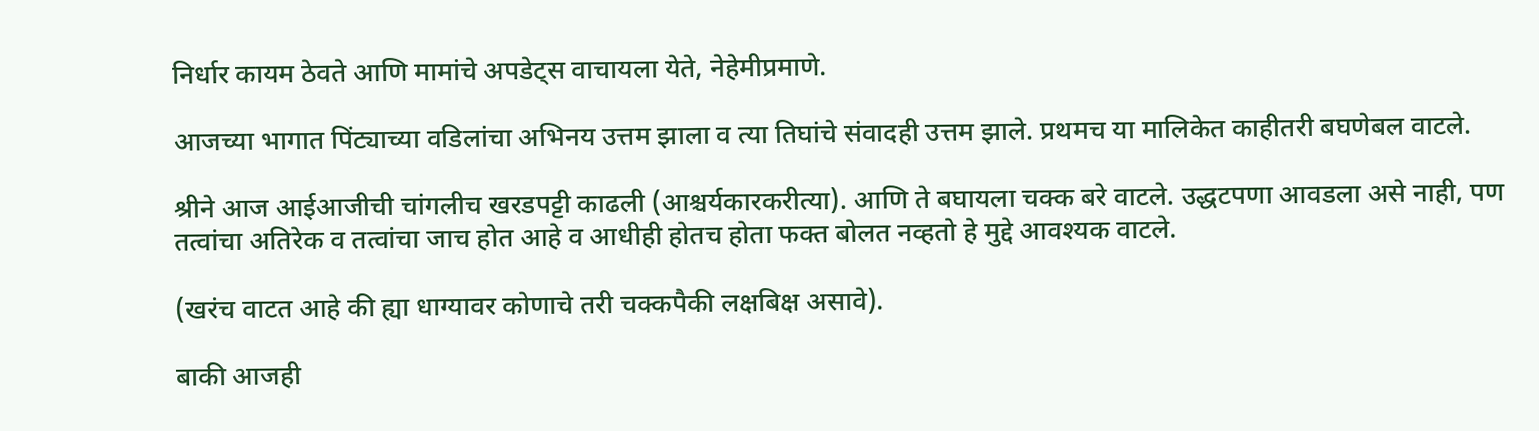निर्धार कायम ठेवते आणि मामांचे अपडेट्स वाचायला येते, नेहेमीप्रमाणे.

आजच्या भागात पिंट्याच्या वडिलांचा अभिनय उत्तम झाला व त्या तिघांचे संवादही उत्तम झाले. प्रथमच या मालिकेत काहीतरी बघणेबल वाटले.

श्रीने आज आईआजीची चांगलीच खरडपट्टी काढली (आश्चर्यकारकरीत्या). आणि ते बघायला चक्क बरे वाटले. उद्धटपणा आवडला असे नाही, पण तत्वांचा अतिरेक व तत्वांचा जाच होत आहे व आधीही होतच होता फक्त बोलत नव्हतो हे मुद्दे आवश्यक वाटले.

(खरंच वाटत आहे की ह्या धाग्यावर कोणाचे तरी चक्कपैकी लक्षबिक्ष असावे).

बाकी आजही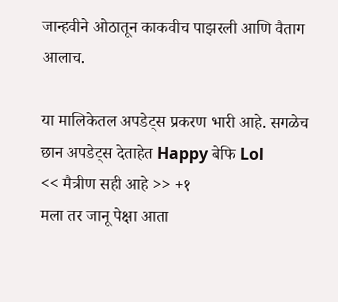जान्हवीने ओठातून काकवीच पाझरली आणि वैताग आलाच.

या मालिकेतल अपडेट्स प्रकरण भारी आहे. सगळेच छान अपडेट्स देताहेत Happy बेफि Lol
<< मैत्रीण सही आहे >> +१
मला तर जानू पेक्षा आता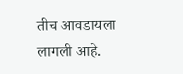तीच आवडायला लागली आहे.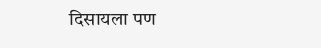दिसायला पण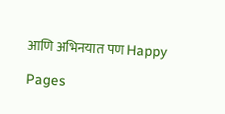आणि अभिनयात पण Happy

Pages